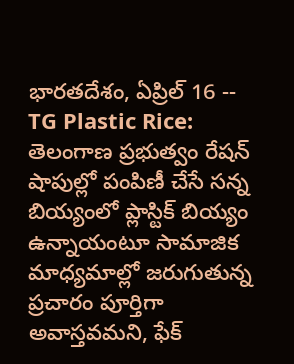భారతదేశం, ఏప్రిల్ 16 -- TG Plastic Rice: తెలంగాణ ప్రభుత్వం రేషన్ షాపుల్లో పంపిణీ చేసే సన్న బియ్యంలో ప్లాస్టిక్ బియ్యం ఉన్నాయంటూ సామాజిక మాధ్యమాల్లో జరుగుతున్న ప్రచారం పూర్తిగా అవాస్తవమని, ఫేక్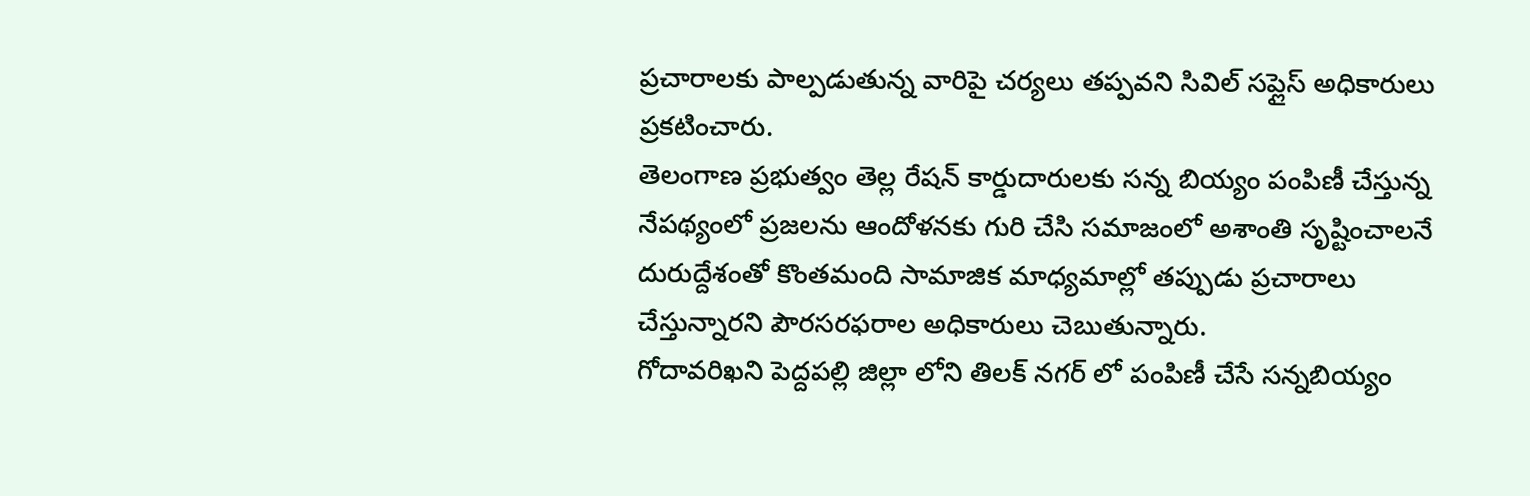ప్రచారాలకు పాల్పడుతున్న వారిపై చర్యలు తప్పవని సివిల్ సప్లైస్ అధికారులు ప్రకటించారు.
తెలంగాణ ప్రభుత్వం తెల్ల రేషన్ కార్డుదారులకు సన్న బియ్యం పంపిణీ చేస్తున్న నేపథ్యంలో ప్రజలను ఆందోళనకు గురి చేసి సమాజంలో అశాంతి సృష్టించాలనే దురుద్దేశంతో కొంతమంది సామాజిక మాధ్యమాల్లో తప్పుడు ప్రచారాలు చేస్తున్నారని పౌరసరఫరాల అధికారులు చెబుతున్నారు.
గోదావరిఖని పెద్దపల్లి జిల్లా లోని తిలక్ నగర్ లో పంపిణీ చేసే సన్నబియ్యం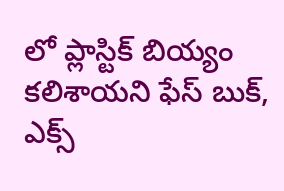లో ప్లాస్టిక్ బియ్యం కలిశాయని ఫేస్ బుక్, ఎక్స్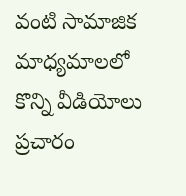వంటి సామాజిక మాధ్యమాలలో కొన్ని వీడియోలు ప్రచారం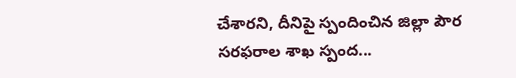చేశారని, దీనిపై స్పందించిన జిల్లా పౌర సరఫరాల శాఖ స్పంద...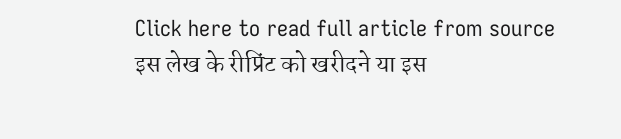Click here to read full article from source
इस लेख के रीप्रिंट को खरीदने या इस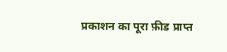प्रकाशन का पूरा फ़ीड प्राप्त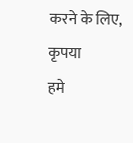करने के लिए, कृपया
हमे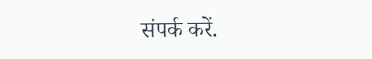संपर्क करें.